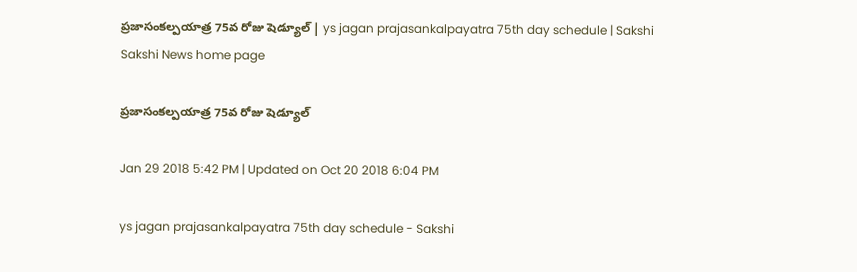ప్రజాసంకల్పయాత్ర 75వ రోజు షెడ్యూల్‌ | ys jagan prajasankalpayatra 75th day schedule | Sakshi
Sakshi News home page

ప్రజాసంకల్పయాత్ర 75వ రోజు షెడ్యూల్‌

Jan 29 2018 5:42 PM | Updated on Oct 20 2018 6:04 PM

ys jagan prajasankalpayatra 75th day schedule - Sakshi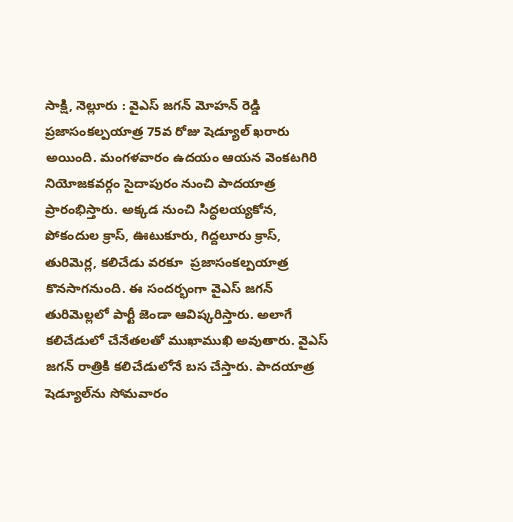సాక్షి, నెల్లూరు : వైఎస్‌ జగన్‌ మోహన్‌ రెడ్డి ప్రజాసంకల్పయాత్ర 75వ రోజు షెడ్యూల్‌ ఖరారు అయింది. మంగళవారం ఉదయం ఆయన వెంకటగిరి నియోజకవర్గం సైదాపురం నుంచి పాదయాత్ర ప్రారంభిస్తారు. అక్కడ నుంచి సిద్ధలయ్యకోన, పోకందుల క్రాస్, ఊటుకూరు, గిద్దలూరు క్రాస్‌, తురిమెర్ల, కలిచేడు వరకూ  ప్రజాసంకల్పయాత్ర కొనసాగనుంది. ఈ సందర్భంగా వైఎస్‌ జగన్‌ తురిమెల్లలో పార్టీ జెండా ఆవిష్కరిస్తారు. అలాగే కలిచేడులో చేనేతలతో ముఖాముఖి అవుతారు. వైఎస్‌ జగన్‌ రాత్రికి కలిచేడులోనే బస చేస్తారు. పాదయాత్ర షెడ్యూల్‌ను సోమవారం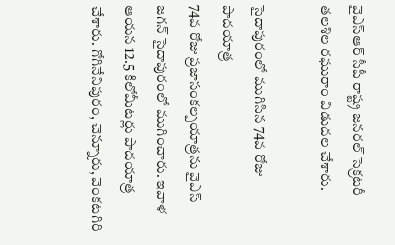వైఎస్‌ఆర్‌ సీపీ రాష్ట్ర జనరల్‌ సెక్రటరీ తలశిల రఘురాం విడుదల చేశారు.

సైదాపురంలో ముగిసిన 74వ రోజు పాదయాత్ర
74వ రోజు ప్రజాసంకల్పయాత్రను వైఎస్‌ జగన్‌ సైదాపురంలో ముగించారు. ఇవాళ ఆయన 12.5 కిలోమీటర్లు పాదయాత్ర చేశారు. గోగినేనిపురం, చెన్నూరు, వెంకటగిరి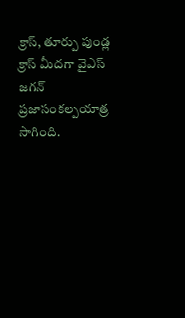క్రాస్‌, తూర్పు పుండ్ల క్రాస్‌ మీదగా వైఎస్‌ జగన్‌ ప్రజాసంకల్పయాత్ర సాగింది.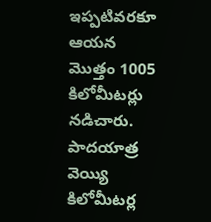ఇప్పటివరకూ ఆయన మొత్తం 1005 కిలోమీటర్లు నడిచారు. పాదయాత్ర వెయ్యి కిలోమీటర్ల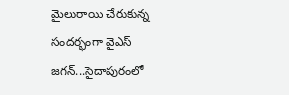మైలురాయి చేరుకున్న సందర్భంగా వైఎస్‌ జగన్‌...సైదాపురంలో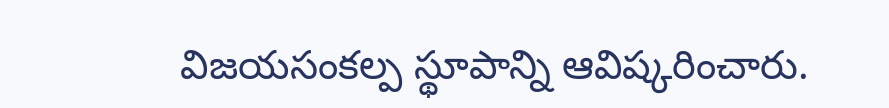విజయసంకల్ప స్థూపాన్ని ఆవిష్కరించారు.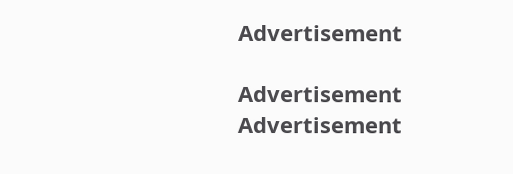Advertisement

Advertisement
Advertisement